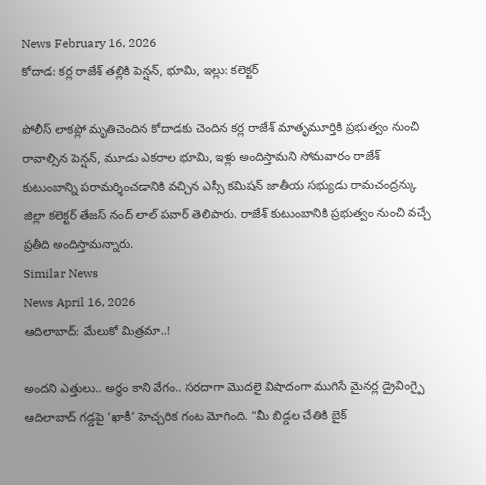News February 16, 2026
కోదాడ: కర్ల రాజేశ్ తల్లికి పెన్షన్, భూమి, ఇల్లు: కలెక్టర్

పోలీస్ లాకప్లో మృతిచెందిన కోదాడకు చెందిన కర్ల రాజేశ్ మాతృమూర్తికి ప్రభుత్వం నుంచి రావాల్సిన పెన్షన్, మూడు ఎకరాల భూమి, ఇళ్లు అందిస్తామని సోమవారం రాజేశ్ కుటుంబాన్ని పరామర్శించడానికి వచ్చిన ఎస్సీ కమిషన్ జాతీయ సభ్యుడు రామచంద్రన్కు జిల్లా కలెక్టర్ తేజస్ నంద్ లాల్ పవార్ తెలిపారు. రాజేశ్ కుటుంబానికి ప్రభుత్వం నుంచి వచ్చే ప్రతీది అందిస్తామన్నారు.
Similar News
News April 16, 2026
ఆదిలాబాద్: మేలుకో మిత్రమా..!

అందని ఎత్తులు.. అర్థం కాని వేగం.. సరదాగా మొదలై విషాదంగా ముగిసే మైనర్ల డ్రైవింగ్పై ఆదిలాబాద్ గడ్డపై ‘ఖాకీ’ హెచ్చరిక గంట మోగింది. “మీ బిడ్డల చేతికి బైక్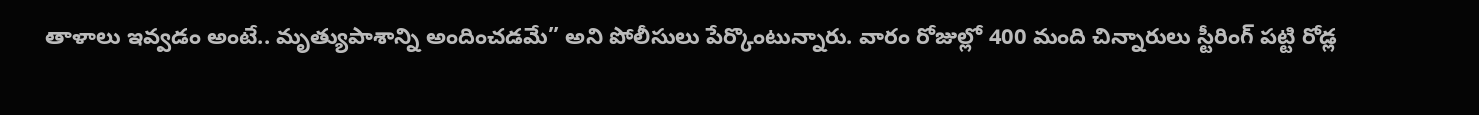తాళాలు ఇవ్వడం అంటే.. మృత్యుపాశాన్ని అందించడమే” అని పోలీసులు పేర్కొంటున్నారు. వారం రోజుల్లో 400 మంది చిన్నారులు స్టీరింగ్ పట్టి రోడ్ల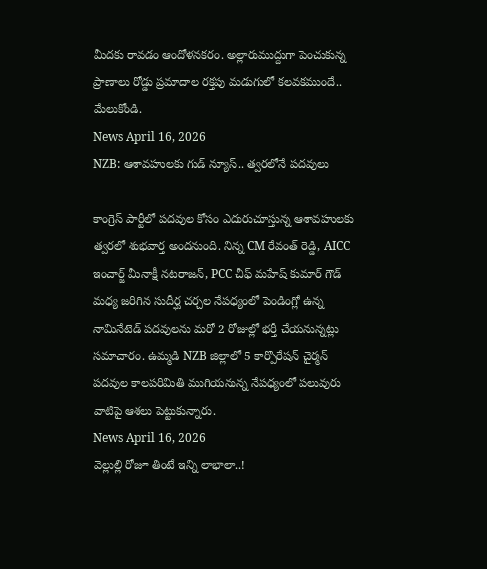మీదకు రావడం ఆందోళనకరం. అల్లారుముద్దుగా పెంచుకున్న ప్రాణాలు రోడ్డు ప్రమాదాల రక్తపు మడుగులో కలవకముందే.. మేలుకోండి.
News April 16, 2026
NZB: ఆశావహులకు గుడ్ న్యూస్.. త్వరలోనే పదవులు

కాంగ్రెస్ పార్టీలో పదవుల కోసం ఎదురుచూస్తున్న ఆశావహులకు త్వరలో శుభవార్త అందనుంది. నిన్న CM రేవంత్ రెడ్డి, AICC ఇంచార్జ్ మీనాక్షీ నటరాజన్, PCC చీఫ్ మహేష్ కుమార్ గౌడ్ మధ్య జరిగిన సుదీర్ఘ చర్చల నేపధ్యంలో పెండింగ్లో ఉన్న నామినేటెడ్ పదవులను మరో 2 రోజుల్లో భర్తీ చేయనున్నట్లు సమాచారం. ఉమ్మడి NZB జిల్లాలో 5 కార్పొరేషన్ చైర్మన్ పదవుల కాలపరిమితి ముగియనున్న నేపధ్యంలో పలువురు వాటిపై ఆశలు పెట్టుకున్నారు.
News April 16, 2026
వెల్లుల్లి రోజూ తింటే ఇన్ని లాభాలా..!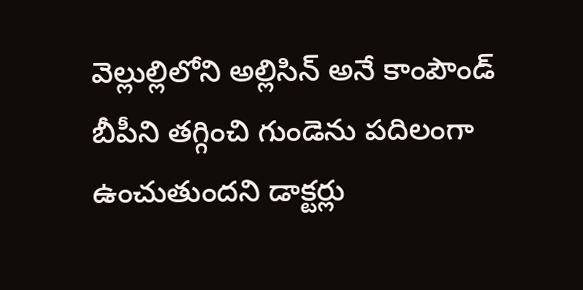వెల్లుల్లిలోని అల్లిసిన్ అనే కాంపౌండ్ బీపీని తగ్గించి గుండెను పదిలంగా ఉంచుతుందని డాక్టర్లు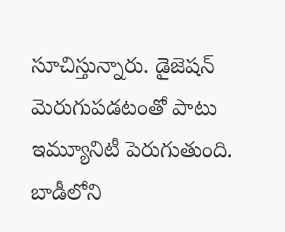సూచిస్తున్నారు. డైజెషన్ మెరుగుపడటంతో పాటు ఇమ్యూనిటీ పెరుగుతుంది. బాడీలోని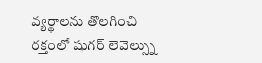వ్యర్థాలను తొలగించి రక్తంలో షుగర్ లెవెల్స్ను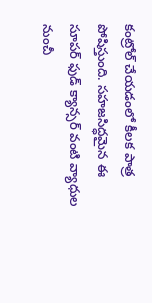కంట్రోల్ చేయడంలో కీలక పాత్ర పోషిస్తుంది. సహజసిద్ధమైన ఈ సూపర్ ఫుడ్ క్యాన్సర్ వంటి వ్యాధుల నుంచీ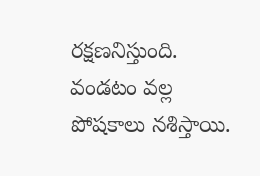రక్షణనిస్తుంది. వండటం వల్ల పోషకాలు నశిస్తాయి.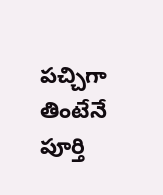పచ్చిగా తింటేనే పూర్తి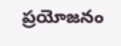ప్రయోజనం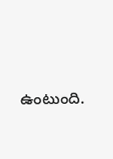ఉంటుంది.